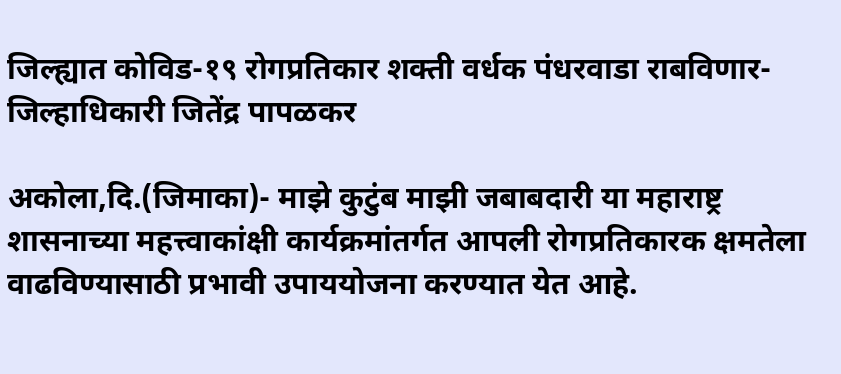जिल्ह्यात कोविड-१९ रोगप्रतिकार शक्ती वर्धक पंधरवाडा राबविणार- जिल्हाधिकारी जितेंद्र पापळकर

अकोला,दि.(जिमाका)- माझे कुटुंब माझी जबाबदारी या महाराष्ट्र शासनाच्या महत्त्वाकांक्षी कार्यक्रमांतर्गत आपली रोगप्रतिकारक क्षमतेला वाढविण्यासाठी प्रभावी उपाययोजना करण्यात येत आहे.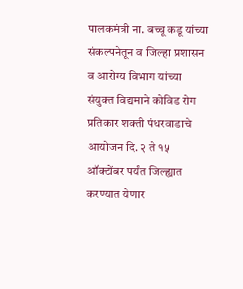पालकमंत्री ना. बच्चू कडू यांच्या संकल्पनेतून व जिल्हा प्रशासन व आरोग्य विभाग यांच्या संयुक्त विद्यमाने कोविड रोग प्रतिकार शक्ती पंधरवाडाचे आयोजन दि. २ ते १५ ऑक्टोंबर पर्यंत जिल्ह्यात करण्यात येणार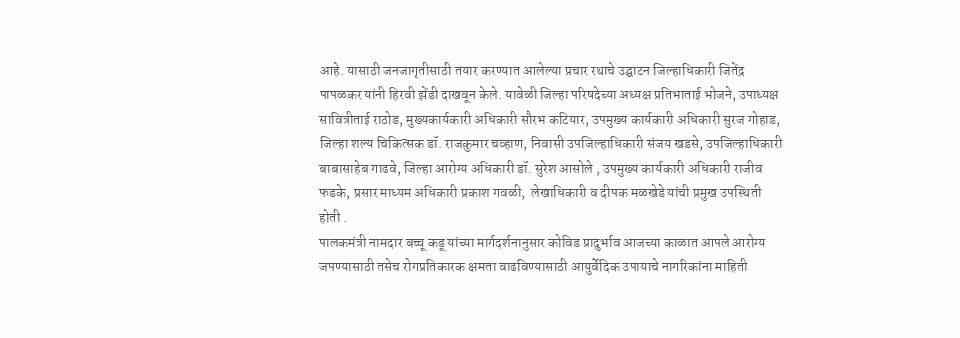आहे. यासाठी जनजागृतीसाठी तयार करण्यात आलेल्या प्रचार रथाचे उद्घाटन जिल्हाधिकारी जितेंद्र पापळकर यांनी हिरवी झेंडी दाखवून केले. यावेळी जिल्हा परिषदेच्या अध्यक्ष प्रतिभाताई भोजने, उपाध्यक्ष सावित्रीताई राठोड, मुख्यकार्यकारी अधिकारी सौरभ कटियार, उपमुख्य कार्यकारी अधिकारी सुरज गोहाड, जिल्हा शल्य चिकित्सक डॉ. राजकुमार चव्हाण, निवासी उपजिल्हाधिकारी संजय खडसे, उपजिल्हाधिकारी बाबासाहेब गाढवे, जिल्हा आरोग्य अधिकारी डॉ. सुरेश आसोले , उपमुख्य कार्यकारी अधिकारी राजीव फडके, प्रसार माध्यम अधिकारी प्रकाश गवळी,  लेखाधिकारी व दीपक मळखेडे यांची प्रमुख उपस्थिती होती .
पालकमंत्री नामदार बच्चू कडू यांच्या मार्गदर्शनानुसार कोविड प्रादुर्भाव आजच्या काळात आपले आरोग्य जपण्यासाठी तसेच रोगप्रतिकारक क्षमता वाढविण्यासाठी आयुर्वेदिक उपायाचे नागरिकांना माहिती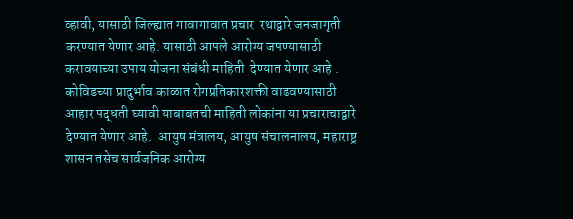व्हावी, यासाठी जिल्ह्यात गावागावात प्रचार  रथाद्वारे जनजागृती करण्यात येणार आहे. यासाठी आपले आरोग्य जपण्यासाठी करावयाच्या उपाय योजना संबंधी माहिती  देण्यात येणार आहे . कोविडच्या प्रादुर्भाव काळात रोगप्रतिकारशक्ती वाढवण्यासाठी आहार पद्धती घ्यावी याबाबतची माहिती लोकांना या प्रचाराचाद्वारे देण्यात येणार आहे.  आयुष मंत्रालय, आयुष संचालनालय, महाराष्ट्र शासन तसेच सार्वजनिक आरोग्य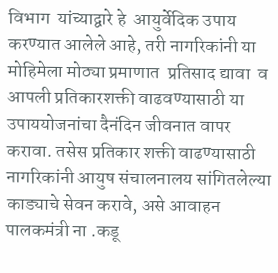विभाग  यांच्याद्वारे हे  आयुर्वेदिक उपाय करण्यात आलेले आहे, तरी नागरिकांनी या मोहिमेला मोठ्या प्रमाणात  प्रतिसाद द्यावा  व आपली प्रतिकारशक्ती वाढवण्यासाठी या उपाययोजनांचा दैनंदिन जीवनात वापर करावा. तसेस प्रतिकार शक्ती वाढण्यासाठी नागरिकांनी आयुष संचालनालय सांगितलेल्या काड्याचे सेवन करावे, असे आवाहन पालकमंत्री ना .कडू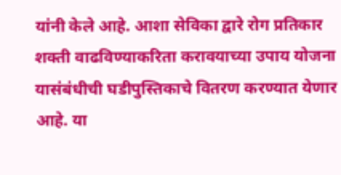यांनी केले आहे. आशा सेविका द्वारे रोग प्रतिकार शक्ती वाढविण्याकरिता करावयाच्या उपाय योजना यासंबंधीची घडीपुस्तिकाचे वितरण करण्यात येणार आहे. या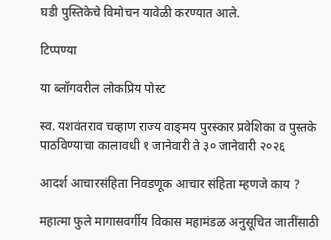घडी पुस्तिकेचे विमोचन यावेळी करण्यात आले.

टिप्पण्या

या ब्लॉगवरील लोकप्रिय पोस्ट

स्व. यशवंतराव चव्हाण राज्य वाङ्‌मय पुरस्कार प्रवेशिका व पुस्तके पाठविण्याचा कालावधी १ जानेवारी ते ३० जानेवारी २०२६

आदर्श आचारसंहिता निवडणूक आचार संहिता म्हणजे काय ?

महात्मा फुले मागासवर्गीय विकास महामंडळ अनुसूचित जातींसाठी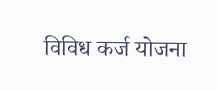विविध कर्ज योजना